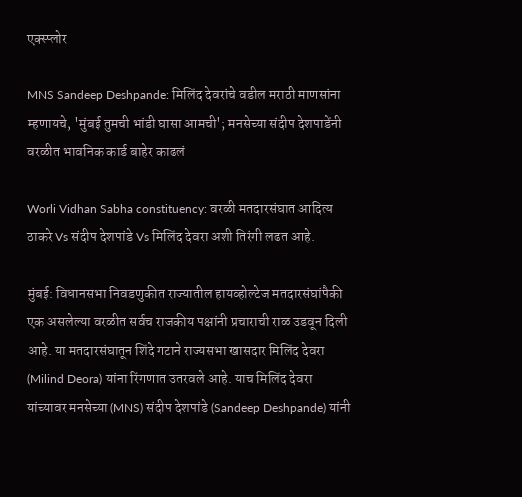एक्स्प्लोर

MNS Sandeep Deshpande: मिलिंद देवरांचे वडील मराठी माणसांना म्हणायचे, 'मुंबई तुमची भांडी घासा आमची'; मनसेच्या संदीप देशपाडेंनी वरळीत भावनिक कार्ड बाहेर काढलं

Worli Vidhan Sabha constituency: वरळी मतदारसंघात आदित्य ठाकरे Vs संदीप देशपांडे Vs मिलिंद देवरा अशी तिरंगी लढत आहे.

मुंबई: विधानसभा निवडणुकीत राज्यातील हायव्होल्टेज मतदारसंघांपैकी एक असलेल्या वरळीत सर्वच राजकीय पक्षांनी प्रचाराची राळ उडवून दिली आहे. या मतदारसंघातून शिंदे गटाने राज्यसभा खासदार मिलिंद देवरा (Milind Deora) यांना रिंगणात उतरवले आहे. याच मिलिंद देवरा यांच्यावर मनसेच्या (MNS) संदीप देशपांडे (Sandeep Deshpande) यांनी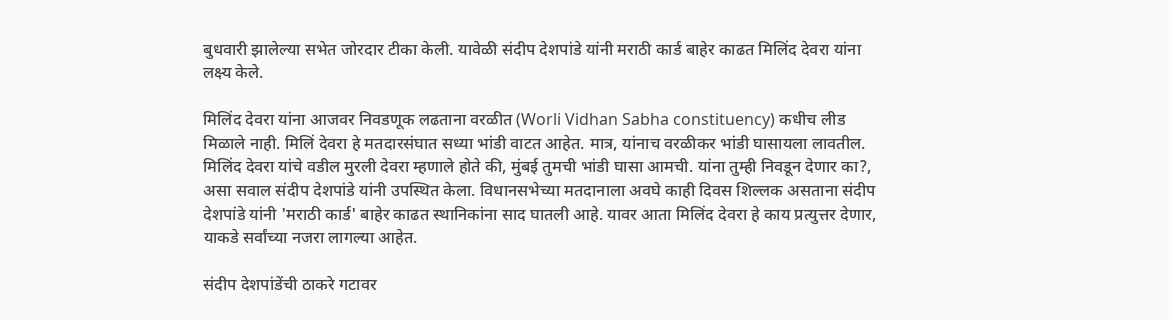बुधवारी झालेल्या सभेत जोरदार टीका केली. यावेळी संदीप देशपांडे यांनी मराठी कार्ड बाहेर काढत मिलिंद देवरा यांना लक्ष्य केले.

मिलिंद देवरा यांना आजवर निवडणूक लढताना वरळीत (Worli Vidhan Sabha constituency) कधीच लीड मिळाले नाही. मिलिं देवरा हे मतदारसंघात सध्या भांडी वाटत आहेत. मात्र, यांनाच वरळीकर भांडी घासायला लावतील. मिलिंद देवरा यांचे वडील मुरली देवरा म्हणाले होते की, मुंबई तुमची भांडी घासा आमची. यांना तुम्ही निवडून देणार का?, असा सवाल संदीप देशपांडे यांनी उपस्थित केला. विधानसभेच्या मतदानाला अवघे काही दिवस शिल्लक असताना संदीप देशपांडे यांनी 'मराठी कार्ड' बाहेर काढत स्थानिकांना साद घातली आहे. यावर आता मिलिंद देवरा हे काय प्रत्युत्तर देणार, याकडे सर्वांच्या नजरा लागल्या आहेत.

संदीप देशपांडेंची ठाकरे गटावर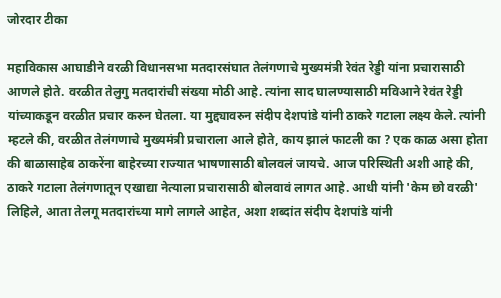जोरदार टीका

महाविकास आघाडीने वरळी विधानसभा मतदारसंघात तेलंगणाचे मुख्यमंत्री रेवंत रेड्डी यांना प्रचारासाठी आणले होते. वरळीत तेलुगु मतदारांची संख्या मोठी आहे. त्यांना साद घालण्यासाठी मविआने रेवंत रेड्डी यांच्याकडून वरळीत प्रचार करुन घेतला. या मुद्द्यावरुन संदीप देशपांडे यांनी ठाकरे गटाला लक्ष्य केले. त्यांनी म्हटले की, वरळीत तेलंगणाचे मुख्यमंत्री प्रचाराला आले होते, काय झालं फाटली का ? एक काळ असा होता की बाळासाहेब ठाकरेंना बाहेरच्या राज्यात भाषणासाठी बोलवलं जायचे. आज परिस्थिती अशी आहे की, ठाकरे गटाला तेलंगणातून एखाद्या नेत्याला प्रचारासाठी बोलवावं लागत आहे. आधी यांनी 'केम छो वरळी' लिहिले, आता तेलगू मतदारांच्या मागे लागले आहेत, अशा शब्दांत संदीप देशपांडे यांनी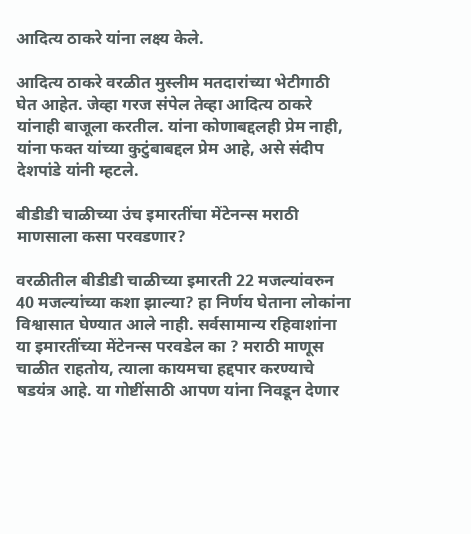आदित्य ठाकरे यांना लक्ष्य केले.

आदित्य ठाकरे वरळीत मुस्लीम मतदारांच्या भेटीगाठी घेत आहेत. जेव्हा गरज संपेल तेव्हा आदित्य ठाकरे यांनाही बाजूला करतील. यांना कोणाबद्दलही प्रेम नाही, यांना फक्त यांच्या कुटुंबाबद्दल प्रेम आहे, असे संदीप देशपांडे यांनी म्हटले.

बीडीडी चाळीच्या उंच इमारतींचा मेंटेनन्स मराठी माणसाला कसा परवडणार?

वरळीतील बीडीडी चाळीच्या इमारती 22 मजल्यांवरुन 40 मजल्यांच्या कशा झाल्या? हा निर्णय घेताना लोकांना विश्वासात घेण्यात आले नाही. सर्वसामान्य रहिवाशांना या इमारतींच्या मेंटेनन्स परवडेल का ? मराठी माणूस चाळीत राहतोय, त्याला कायमचा हद्दपार करण्याचे षडयंत्र आहे. या गोष्टींसाठी आपण यांना निवडून देणार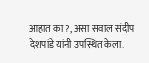आहात का ?, असा सवाल संदीप देशपांडे यांनी उपस्थित केला.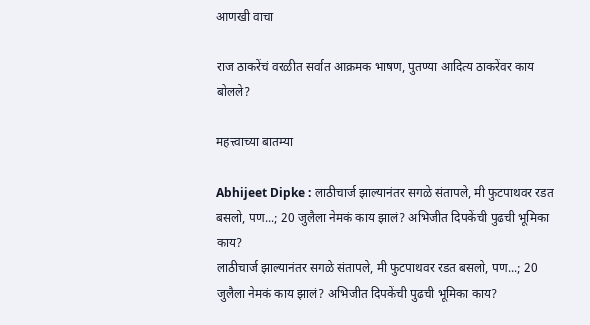आणखी वाचा

राज ठाकरेंचं वरळीत सर्वात आक्रमक भाषण, पुतण्या आदित्य ठाकरेंवर काय बोलले?

महत्त्वाच्या बातम्या

Abhijeet Dipke : लाठीचार्ज झाल्यानंतर सगळे संतापले, मी फुटपाथवर रडत बसलो, पण...; 20 जुलैला नेमकं काय झालं? अभिजीत दिपकेंची पुढची भूमिका काय?
लाठीचार्ज झाल्यानंतर सगळे संतापले, मी फुटपाथवर रडत बसलो, पण...; 20 जुलैला नेमकं काय झालं? अभिजीत दिपकेंची पुढची भूमिका काय?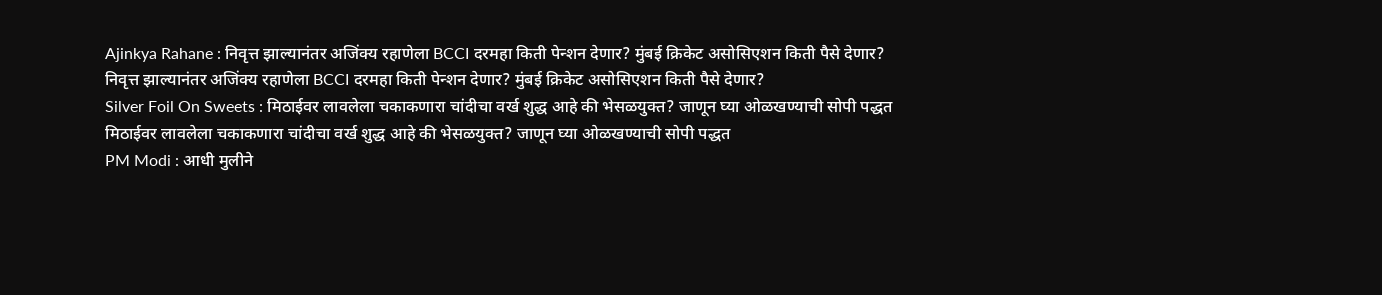Ajinkya Rahane : निवृत्त झाल्यानंतर अजिंक्य रहाणेला BCCI दरमहा किती पेन्शन देणार? मुंबई क्रिकेट असोसिएशन किती पैसे देणार?
निवृत्त झाल्यानंतर अजिंक्य रहाणेला BCCI दरमहा किती पेन्शन देणार? मुंबई क्रिकेट असोसिएशन किती पैसे देणार?
Silver Foil On Sweets : मिठाईवर लावलेला चकाकणारा चांदीचा वर्ख शुद्ध आहे की भेसळयुक्त? जाणून घ्या ओळखण्याची सोपी पद्धत
मिठाईवर लावलेला चकाकणारा चांदीचा वर्ख शुद्ध आहे की भेसळयुक्त? जाणून घ्या ओळखण्याची सोपी पद्धत
PM Modi : आधी मुलीने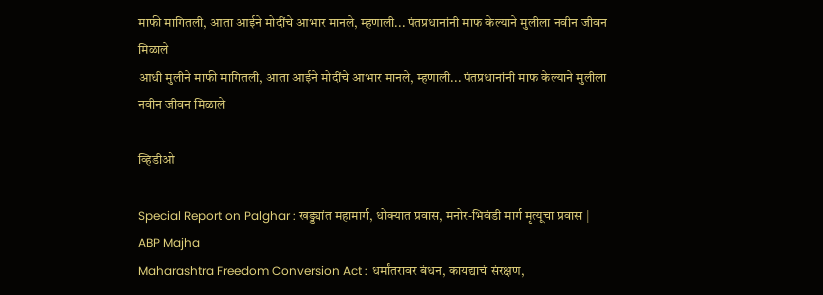माफी मागितली, आता आईने मोदींचे आभार मानले, म्हणाली... पंतप्रधानांनी माफ केल्याने मुलीला नवीन जीवन मिळाले
आधी मुलीने माफी मागितली, आता आईने मोदींचे आभार मानले, म्हणाली... पंतप्रधानांनी माफ केल्याने मुलीला नवीन जीवन मिळाले

व्हिडीओ

Special Report on Palghar : खड्ड्यांत महामार्ग, धोक्यात प्रवास, मनोर-भिवंडी मार्ग मृत्यूचा प्रवास | ABP Majha
Maharashtra Freedom Conversion Act : धर्मांतरावर बंधन, कायद्याचं संरक्षण,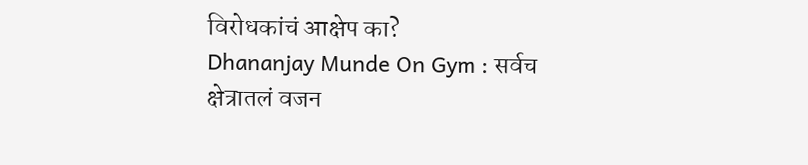विरोधकांचं आक्षेप का?
Dhananjay Munde On Gym : सर्वच क्षेत्रातलं वजन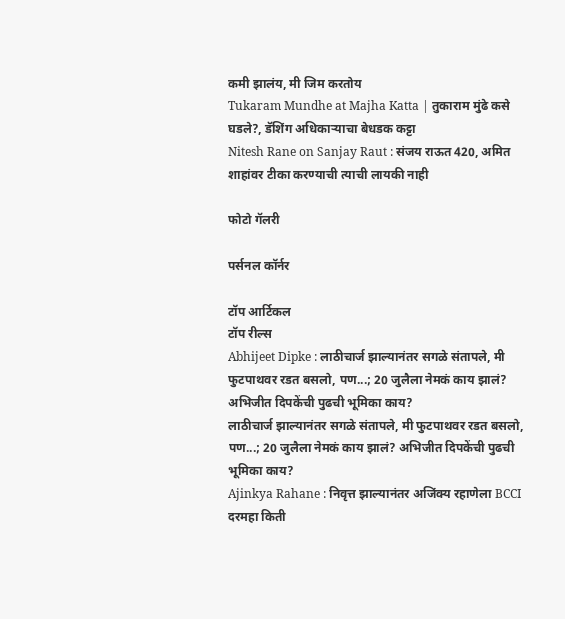कमी झालंय, मी जिम करतोय
Tukaram Mundhe at Majha Katta | तुकाराम मुंढे कसे घडले?, डॅशिंग अधिकाऱ्याचा बेधडक कट्टा
Nitesh Rane on Sanjay Raut : संजय राऊत 420, अमित शाहांवर टीका करण्याची त्याची लायकी नाही

फोटो गॅलरी

पर्सनल कॉर्नर

टॉप आर्टिकल
टॉप रील्स
Abhijeet Dipke : लाठीचार्ज झाल्यानंतर सगळे संतापले, मी फुटपाथवर रडत बसलो, पण...; 20 जुलैला नेमकं काय झालं? अभिजीत दिपकेंची पुढची भूमिका काय?
लाठीचार्ज झाल्यानंतर सगळे संतापले, मी फुटपाथवर रडत बसलो, पण...; 20 जुलैला नेमकं काय झालं? अभिजीत दिपकेंची पुढची भूमिका काय?
Ajinkya Rahane : निवृत्त झाल्यानंतर अजिंक्य रहाणेला BCCI दरमहा किती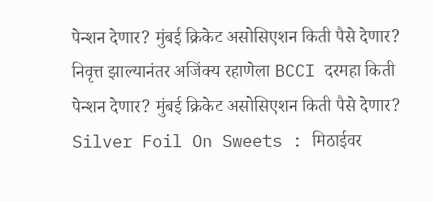पेन्शन देणार? मुंबई क्रिकेट असोसिएशन किती पैसे देणार?
निवृत्त झाल्यानंतर अजिंक्य रहाणेला BCCI दरमहा किती पेन्शन देणार? मुंबई क्रिकेट असोसिएशन किती पैसे देणार?
Silver Foil On Sweets : मिठाईवर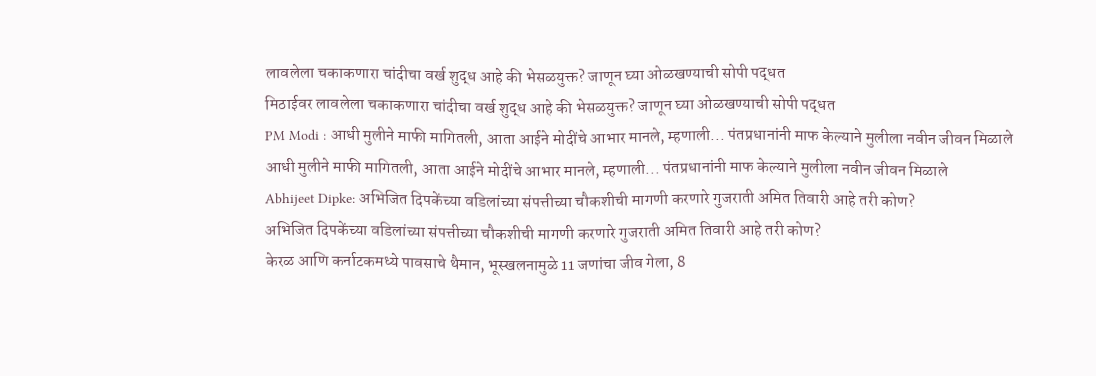लावलेला चकाकणारा चांदीचा वर्ख शुद्ध आहे की भेसळयुक्त? जाणून घ्या ओळखण्याची सोपी पद्धत
मिठाईवर लावलेला चकाकणारा चांदीचा वर्ख शुद्ध आहे की भेसळयुक्त? जाणून घ्या ओळखण्याची सोपी पद्धत
PM Modi : आधी मुलीने माफी मागितली, आता आईने मोदींचे आभार मानले, म्हणाली... पंतप्रधानांनी माफ केल्याने मुलीला नवीन जीवन मिळाले
आधी मुलीने माफी मागितली, आता आईने मोदींचे आभार मानले, म्हणाली... पंतप्रधानांनी माफ केल्याने मुलीला नवीन जीवन मिळाले
Abhijeet Dipke: अभिजित दिपकेंच्या वडिलांच्या संपत्तीच्या चौकशीची मागणी करणारे गुजराती अमित तिवारी आहे तरी कोण?
अभिजित दिपकेंच्या वडिलांच्या संपत्तीच्या चौकशीची मागणी करणारे गुजराती अमित तिवारी आहे तरी कोण?
केरळ आणि कर्नाटकमध्ये पावसाचे थैमान, भूस्खलनामुळे 11 जणांचा जीव गेला, 8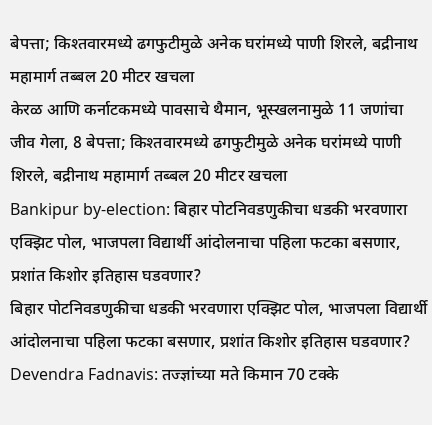बेपत्ता; किश्तवारमध्ये ढगफुटीमुळे अनेक घरांमध्ये पाणी शिरले, बद्रीनाथ महामार्ग तब्बल 20 मीटर खचला
केरळ आणि कर्नाटकमध्ये पावसाचे थैमान, भूस्खलनामुळे 11 जणांचा जीव गेला, 8 बेपत्ता; किश्तवारमध्ये ढगफुटीमुळे अनेक घरांमध्ये पाणी शिरले, बद्रीनाथ महामार्ग तब्बल 20 मीटर खचला
Bankipur by-election: बिहार पोटनिवडणुकीचा धडकी भरवणारा एक्झिट पोल, भाजपला विद्यार्थी आंदोलनाचा पहिला फटका बसणार, प्रशांत किशोर इतिहास घडवणार?
बिहार पोटनिवडणुकीचा धडकी भरवणारा एक्झिट पोल, भाजपला विद्यार्थी आंदोलनाचा पहिला फटका बसणार, प्रशांत किशोर इतिहास घडवणार?
Devendra Fadnavis: तज्ज्ञांच्या मते किमान 70 टक्के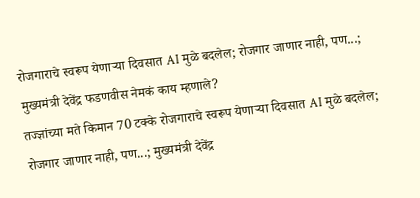रोजगाराचे स्वरूप येणाऱ्या दिवसात AI मुळे बदलेल; रोजगार जाणार नाही, पण...; मुख्यमंत्री देवेंद्र फडणवीस नेमकं काय म्हणाले?
तज्ज्ञांच्या मते किमान 70 टक्के रोजगाराचे स्वरूप येणाऱ्या दिवसात AI मुळे बदलेल; रोजगार जाणार नाही, पण...; मुख्यमंत्री देवेंद्र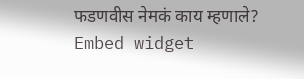फडणवीस नेमकं काय म्हणाले?
Embed widget